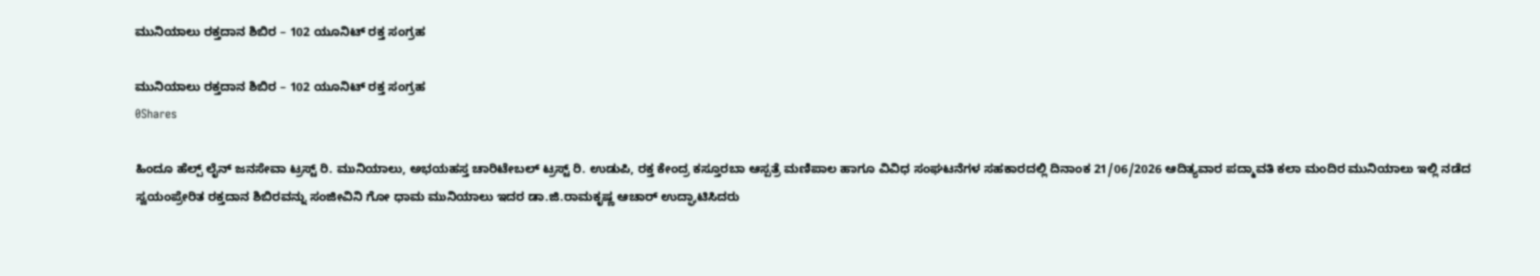ಮುನಿಯಾಲು ರಕ್ತದಾನ ಶಿಬಿರ – 102 ಯೂನಿಟ್ ರಕ್ತ ಸಂಗ್ರಹ

ಮುನಿಯಾಲು ರಕ್ತದಾನ ಶಿಬಿರ – 102 ಯೂನಿಟ್ ರಕ್ತ ಸಂಗ್ರಹ
0Shares

ಹಿಂದೂ ಹೆಲ್ಪ್‌ ಲೈನ್ ಜನಸೇವಾ ಟ್ರಸ್ಟ್ ರಿ. ಮುನಿಯಾಲು, ಅಭಯಹಸ್ತ ಚಾರಿಟೇಬಲ್ ಟ್ರಸ್ಟ್ ರಿ. ಉಡುಪಿ, ರಕ್ತ‌ ಕೇಂದ್ರ ‌ಕಸ್ತೂರಬಾ ಆಸ್ಪತ್ರೆ ‌ಮಣಿಪಾಲ ಹಾಗೂ ವಿವಿಧ ಸಂಘಟನೆಗಳ‌ ಸಹಕಾರದಲ್ಲಿ ‌ದಿನಾಂಕ 21/06/2026 ಆದಿತ್ಯವಾರ ‌ಪದ್ಮಾವತಿ ಕಲಾ ಮಂದಿರ ಮುನಿಯಾಲು ಇಲ್ಲಿ ನಡೆದ ಸ್ವಯಂಪ್ರೇರಿತ ರಕ್ತದಾನ ಶಿಬಿರವನ್ನು ಸಂಜೀವಿನಿ ಗೋ ಧಾಮ ಮುನಿಯಾಲು ಇದರ ಡಾ.ಜಿ.ರಾಮಕೃಷ್ಣ ಆಚಾರ್ ಉದ್ಘಾಟಿಸಿದರು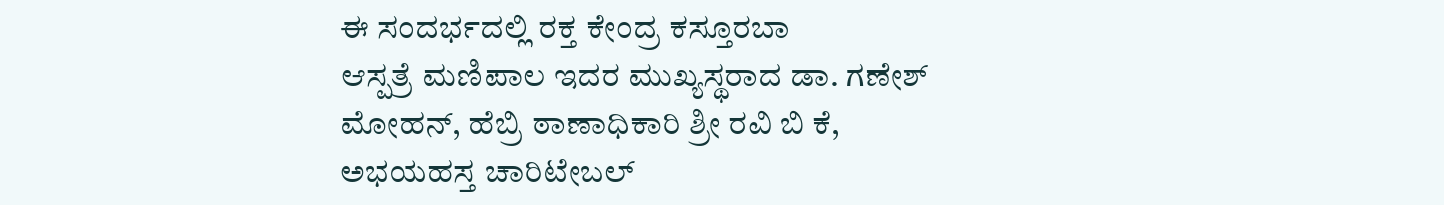ಈ ಸಂದರ್ಭದಲ್ಲಿ ರಕ್ತ ಕೇಂದ್ರ ‌ಕಸ್ತೂರಬಾ ಆಸ್ಪತ್ರೆ ‌ಮಣಿಪಾಲ ಇದರ ಮುಖ್ಯಸ್ಥರಾದ ಡಾ. ಗಣೇಶ್ ಮೋಹನ್, ಹೆಬ್ರಿ ಠಾಣಾಧಿಕಾರಿ ಶ್ರೀ ರವಿ ಬಿ ಕೆ, ಅಭಯಹಸ್ತ ಚಾರಿಟೇಬಲ್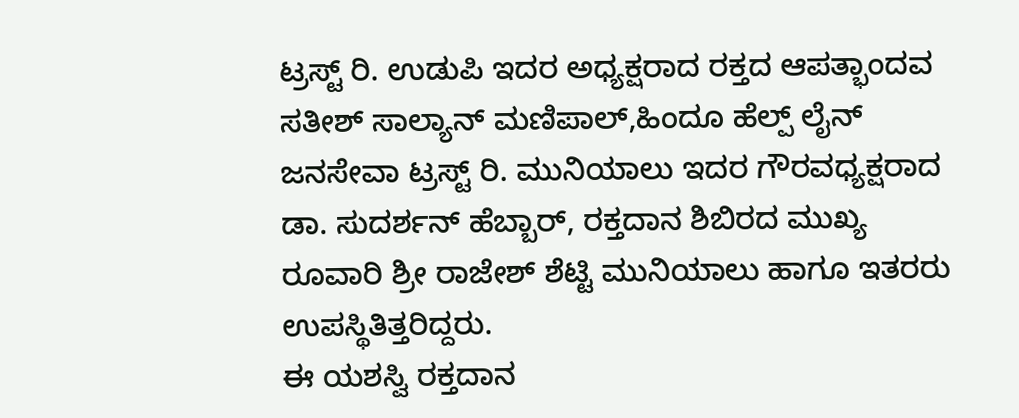ಟ್ರಸ್ಟ್ ‌ರಿ. ಉಡುಪಿ ಇದರ‌ ಅಧ್ಯಕ್ಷರಾದ ರಕ್ತದ ಆಪತ್ಭಾಂದವ ಸತೀಶ್ ಸಾಲ್ಯಾನ್ ‌ಮಣಿಪಾಲ್,ಹಿಂದೂ ಹೆಲ್ಪ್ ಲೈನ್ ಜನಸೇವಾ ಟ್ರಸ್ಟ್ ‌ರಿ. ಮುನಿಯಾಲು ‌ಇದರ ಗೌರವಧ್ಯಕ್ಷರಾದ ಡಾ. ಸುದರ್ಶನ್ ಹೆಬ್ಬಾರ್, ರಕ್ತದಾನ ಶಿಬಿರದ ಮುಖ್ಯ ರೂವಾರಿ ಶ್ರೀ ರಾಜೇಶ್ ಶೆಟ್ಟಿ ‌ಮುನಿಯಾಲು ಹಾಗೂ ಇತರರು ಉಪಸ್ಥಿತಿತ್ತರಿದ್ದರು.
ಈ ಯಶಸ್ವಿ ರಕ್ತದಾನ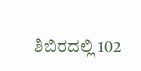ಶಿಬಿರದಲ್ಲಿ ‌102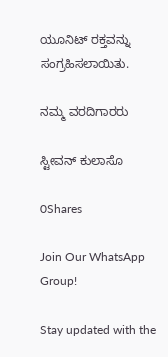ಯೂನಿಟ್ ‌ರಕ್ತವನ್ನು ಸಂಗ್ರಹಿಸಲಾಯಿತು.

ನಮ್ಮ ವರದಿಗಾರರು

ಸ್ಟೀವನ್ ಕುಲಾಸೊ

0Shares

Join Our WhatsApp Group!

Stay updated with the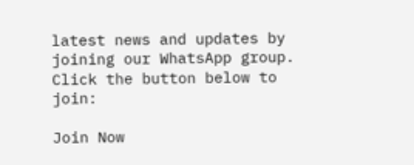latest news and updates by joining our WhatsApp group. Click the button below to join:

Join Now